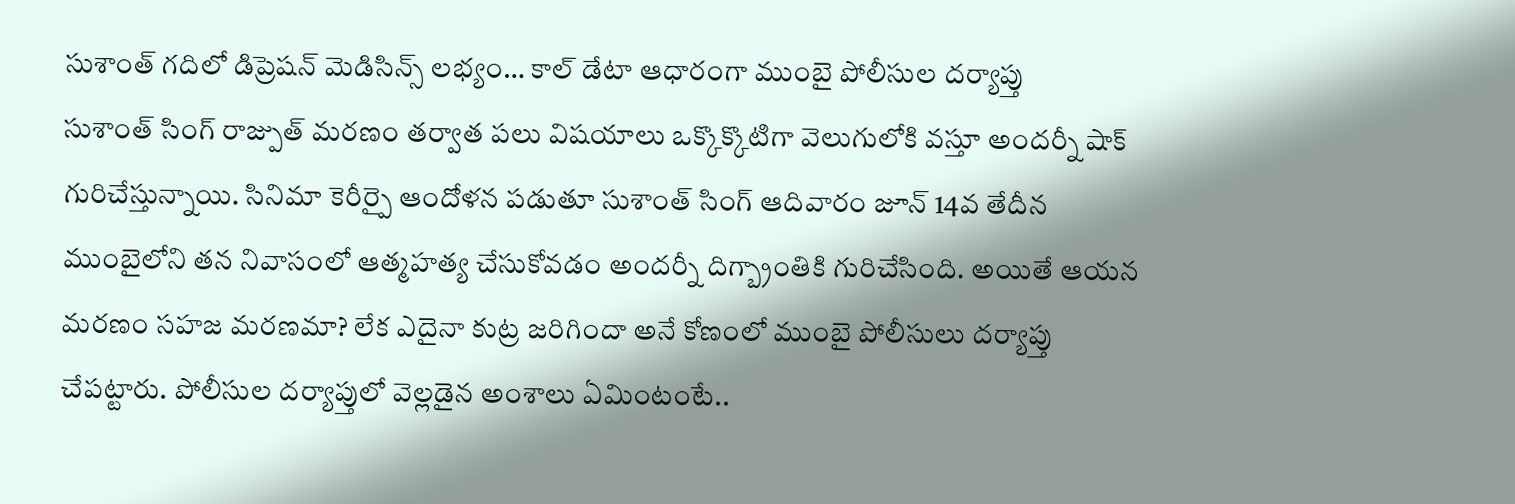సుశాంత్ గదిలో డిప్రెషన్ మెడిసిన్స్ లభ్యం… కాల్ డేటా ఆధారంగా ముంబై పోలీసుల దర్యాప్తు
సుశాంత్ సింగ్ రాజ్పుత్ మరణం తర్వాత పలు విషయాలు ఒక్కొక్కొటిగా వెలుగులోకి వస్తూ అందర్నీ షాక్ గురిచేస్తున్నాయి. సినిమా కెరీర్పై ఆందోళన పడుతూ సుశాంత్ సింగ్ ఆదివారం జూన్ 14వ తేదీన ముంబైలోని తన నివాసంలో ఆత్మహత్య చేసుకోవడం అందర్నీ దిగ్బ్రాంతికి గురిచేసింది. అయితే ఆయన మరణం సహజ మరణమా? లేక ఎదైనా కుట్ర జరిగిందా అనే కోణంలో ముంబై పోలీసులు దర్యాప్తు చేపట్టారు. పోలీసుల దర్యాప్తులో వెల్లడైన అంశాలు ఏమింటంటే..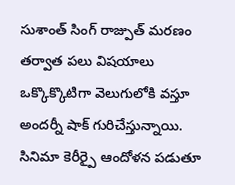సుశాంత్ సింగ్ రాజ్పుత్ మరణం తర్వాత పలు విషయాలు ఒక్కొక్కొటిగా వెలుగులోకి వస్తూ అందర్నీ షాక్ గురిచేస్తున్నాయి. సినిమా కెరీర్పై ఆందోళన పడుతూ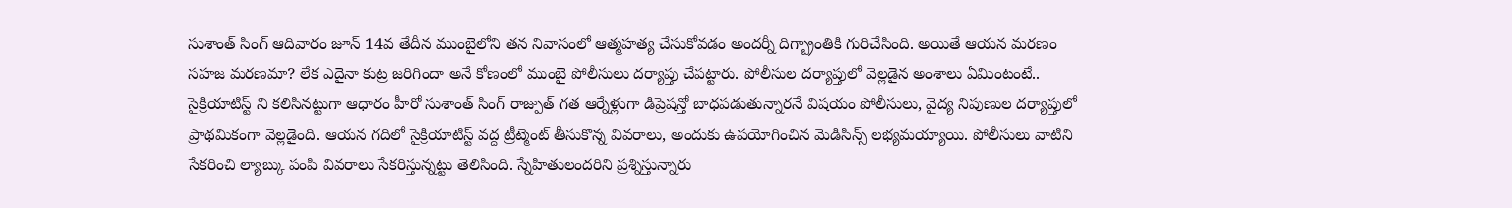సుశాంత్ సింగ్ ఆదివారం జూన్ 14వ తేదీన ముంబైలోని తన నివాసంలో ఆత్మహత్య చేసుకోవడం అందర్నీ దిగ్బ్రాంతికి గురిచేసింది. అయితే ఆయన మరణం సహజ మరణమా? లేక ఎదైనా కుట్ర జరిగిందా అనే కోణంలో ముంబై పోలీసులు దర్యాప్తు చేపట్టారు. పోలీసుల దర్యాప్తులో వెల్లడైన అంశాలు ఏమింటంటే..
సైక్రియాటిస్ట్ ని కలిసినట్టుగా ఆధారం హీరో సుశాంత్ సింగ్ రాజ్పుత్ గత ఆర్నేళ్లుగా డిప్రెషన్తో బాధపడుతున్నారనే విషయం పోలీసులు, వైద్య నిపుణుల దర్యాప్తులో ప్రాథమికంగా వెల్లడైంది. ఆయన గదిలో సైక్రియాటిస్ట్ వద్ద ట్రీట్మెంట్ తీసుకొన్న వివరాలు, అందుకు ఉపయోగించిన మెడిసిన్స్ లభ్యమయ్యాయి. పోలీసులు వాటిని సేకరించి ల్యాబ్కు పంపి వివరాలు సేకరిస్తున్నట్టు తెలిసింది. స్నేహితులందరిని ప్రశ్నిస్తున్నారు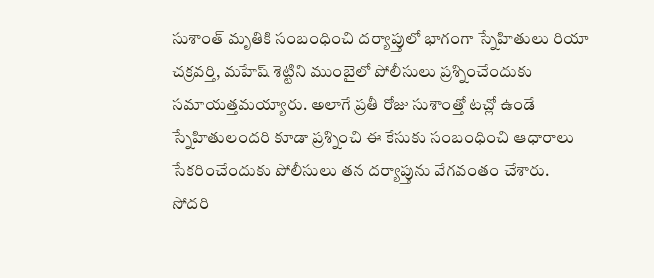సుశాంత్ మృతికి సంబంధించి దర్యాప్తులో భాగంగా స్నేహితులు రియా చక్రవర్తి, మహేష్ శెట్టిని ముంబైలో పోలీసులు ప్రశ్నించేందుకు సమాయత్తమయ్యారు. అలాగే ప్రతీ రోజు సుశాంత్తో టచ్లో ఉండే స్నేహితులందరి కూడా ప్రశ్నించి ఈ కేసుకు సంబంధించి ఆధారాలు సేకరించేందుకు పోలీసులు తన దర్యాప్తును వేగవంతం చేశారు.
సోదరి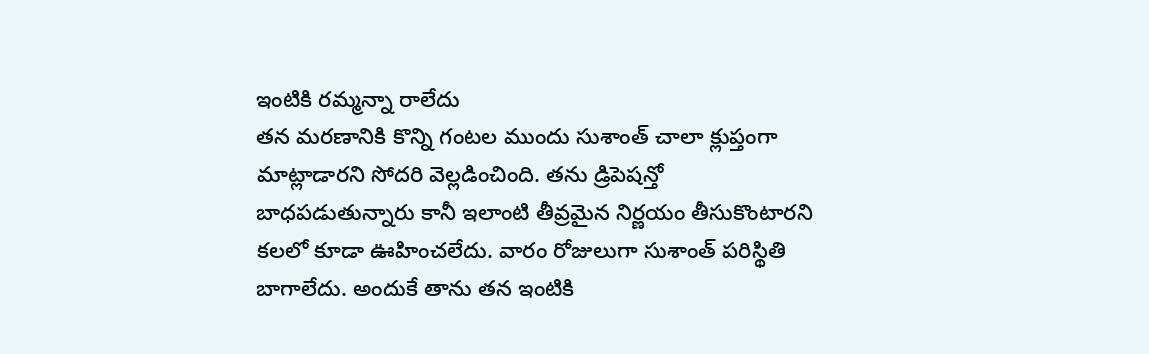ఇంటికి రమ్మన్నా రాలేదు
తన మరణానికి కొన్ని గంటల ముందు సుశాంత్ చాలా క్లుప్తంగా మాట్లాడారని సోదరి వెల్లడించింది. తను డ్రిపెషన్తో బాధపడుతున్నారు కానీ ఇలాంటి తీవ్రమైన నిర్ణయం తీసుకొంటారని కలలో కూడా ఊహించలేదు. వారం రోజులుగా సుశాంత్ పరిస్థితి బాగాలేదు. అందుకే తాను తన ఇంటికి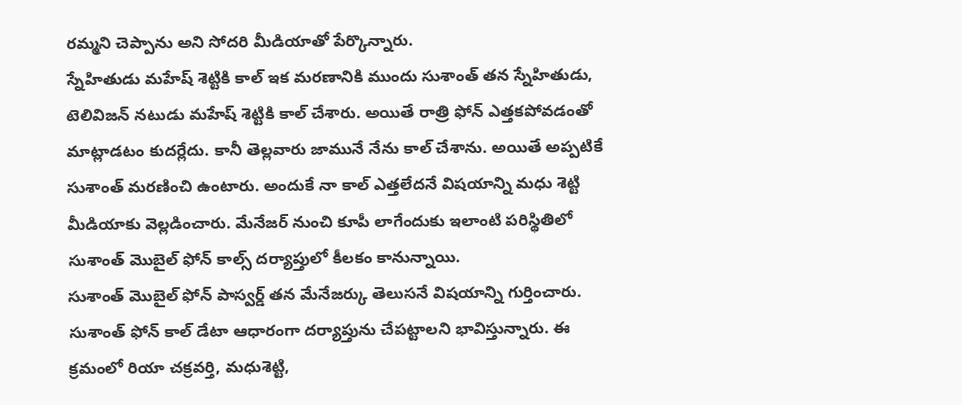రమ్మని చెప్పాను అని సోదరి మీడియాతో పేర్కొన్నారు.
స్నేహితుడు మహేష్ శెట్టికి కాల్ ఇక మరణానికి ముందు సుశాంత్ తన స్నేహితుడు, టెలివిజన్ నటుడు మహేష్ శెట్టికి కాల్ చేశారు. అయితే రాత్రి ఫోన్ ఎత్తకపోవడంతో మాట్లాడటం కుదర్లేదు. కానీ తెల్లవారు జామునే నేను కాల్ చేశాను. అయితే అప్పటికే సుశాంత్ మరణించి ఉంటారు. అందుకే నా కాల్ ఎత్తలేదనే విషయాన్ని మధు శెట్టి మీడియాకు వెల్లడించారు. మేనేజర్ నుంచి కూపీ లాగేందుకు ఇలాంటి పరిస్థితిలో సుశాంత్ మొబైల్ ఫోన్ కాల్స్ దర్యాప్తులో కీలకం కానున్నాయి.
సుశాంత్ మొబైల్ ఫోన్ పాస్వర్డ్ తన మేనేజర్కు తెలుసనే విషయాన్ని గుర్తించారు. సుశాంత్ ఫోన్ కాల్ డేటా ఆధారంగా దర్యాప్తును చేపట్టాలని భావిస్తున్నారు. ఈ క్రమంలో రియా చక్రవర్తి, మధుశెట్టి,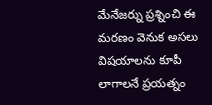మేనేజర్ను ప్రశ్నించి ఈ మరణం వెనుక అసలు విషయాలను కూపీ లాగాలనే ప్రయత్నం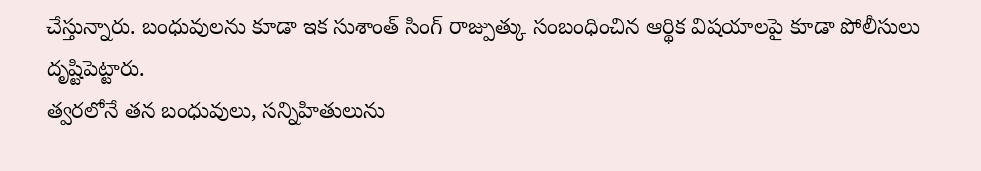చేస్తున్నారు. బంధువులను కూడా ఇక సుశాంత్ సింగ్ రాజ్పుత్కు సంబంధించిన ఆర్థిక విషయాలపై కూడా పోలీసులు దృష్టిపెట్టారు.
త్వరలోనే తన బంధువులు, సన్నిహితులును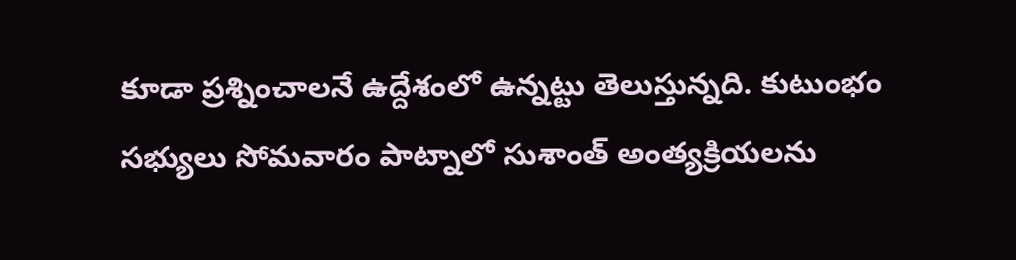కూడా ప్రశ్నించాలనే ఉద్దేశంలో ఉన్నట్టు తెలుస్తున్నది. కుటుంభం సభ్యులు సోమవారం పాట్నాలో సుశాంత్ అంత్యక్రియలను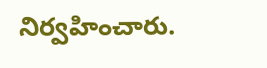నిర్వహించారు.